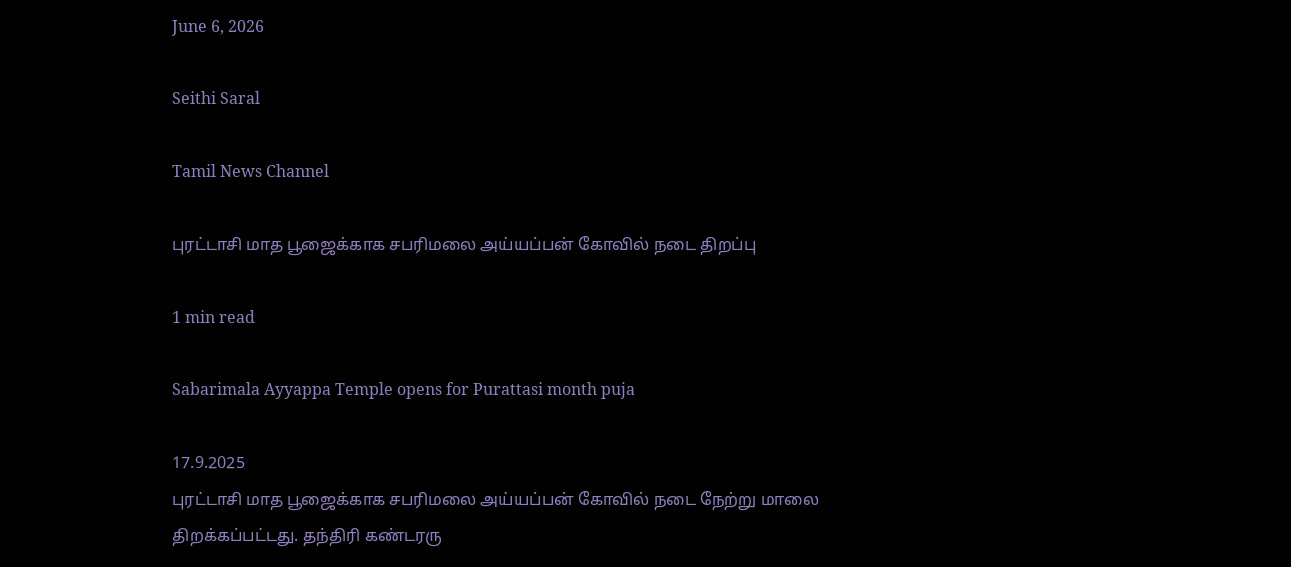June 6, 2026

Seithi Saral

Tamil News Channel

புரட்டாசி மாத பூஜைக்காக சபரிமலை அய்யப்பன் கோவில் நடை திறப்பு

1 min read

Sabarimala Ayyappa Temple opens for Purattasi month puja

17.9.2025
புரட்டாசி மாத பூஜைக்காக சபரிமலை அய்யப்பன் கோவில் நடை நேற்று மாலை திறக்கப்பட்டது. தந்திரி கண்டரரு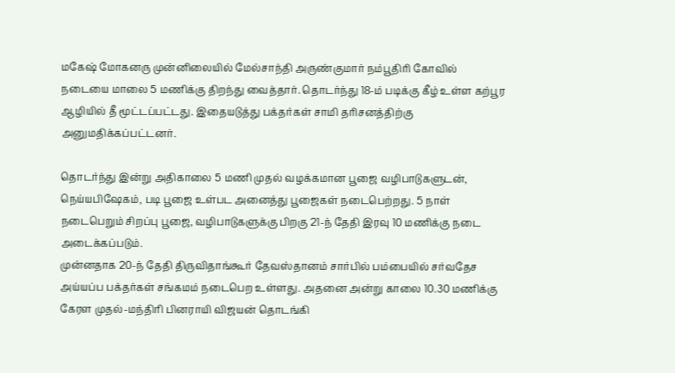மகேஷ் மோகனரு முன்னிலையில் மேல்சாந்தி அருண்குமார் நம்பூதிரி கோவில் நடையை மாலை 5 மணிக்கு திறந்து வைத்தார். தொடர்ந்து 18-ம் படிக்கு கீழ் உள்ள கற்பூர ஆழியில் தீ மூட்டப்பட்டது. இதையடுத்து பக்தர்கள் சாமி தரிசனத்திற்கு அனுமதிக்கப்பட்டனர்.

தொடர்ந்து இன்று அதிகாலை 5 மணி முதல் வழக்கமான பூஜை வழிபாடுகளுடன், நெய்யபிஷேகம், படி பூஜை உள்பட அனைத்து பூஜைகள் நடைபெற்றது. 5 நாள் நடைபெறும் சிறப்பு பூஜை, வழிபாடுகளுக்கு பிறகு 21-ந் தேதி இரவு 10 மணிக்கு நடை அடைக்கப்படும்.
முன்னதாக 20-ந் தேதி திருவிதாங்கூர் தேவஸ்தானம் சார்பில் பம்பையில் சர்வதேச அய்யப்ப பக்தர்கள் சங்கமம் நடைபெற உள்ளது. அதனை அன்று காலை 10.30 மணிக்கு கேரள முதல்-மந்திரி பினராயி விஜயன் தொடங்கி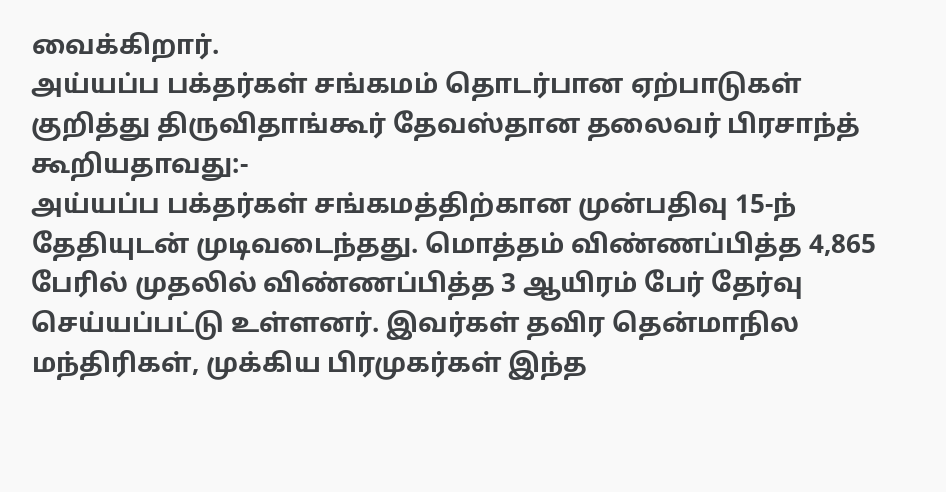வைக்கிறார்.
அய்யப்ப பக்தர்கள் சங்கமம் தொடர்பான ஏற்பாடுகள் குறித்து திருவிதாங்கூர் தேவஸ்தான தலைவர் பிரசாந்த் கூறியதாவது:-
அய்யப்ப பக்தர்கள் சங்கமத்திற்கான முன்பதிவு 15-ந் தேதியுடன் முடிவடைந்தது. மொத்தம் விண்ணப்பித்த 4,865 பேரில் முதலில் விண்ணப்பித்த 3 ஆயிரம் பேர் தேர்வு செய்யப்பட்டு உள்ளனர். இவர்கள் தவிர தென்மாநில மந்திரிகள், முக்கிய பிரமுகர்கள் இந்த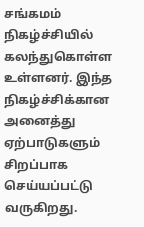சங்கமம் நிகழ்ச்சியில் கலந்துகொள்ள உள்ளனர். இந்த நிகழ்ச்சிக்கான அனைத்து ஏற்பாடுகளும் சிறப்பாக செய்யப்பட்டு வருகிறது.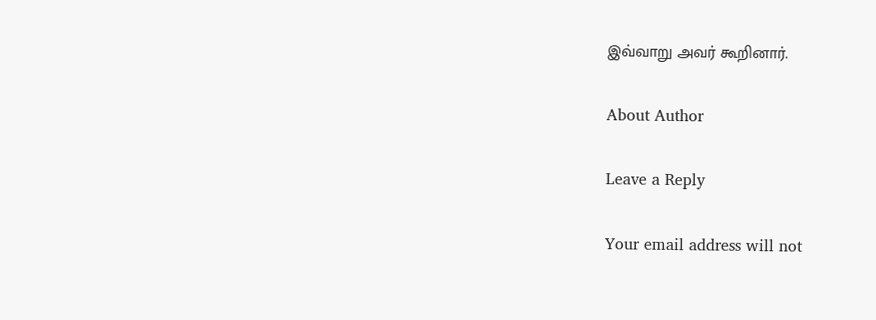இவ்வாறு அவர் கூறினார்.

About Author

Leave a Reply

Your email address will not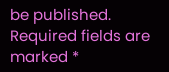be published. Required fields are marked *